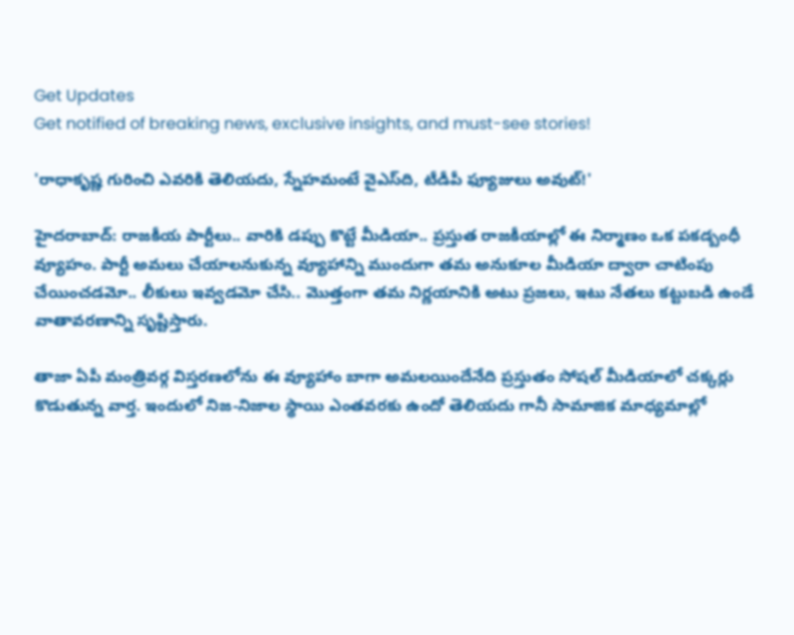Get Updates
Get notified of breaking news, exclusive insights, and must-see stories!

'రాధాకృష్ణ గురించి ఎవరికి తెలియదు, స్నేహమంటే వైఎస్‌ది, టీడీపీ ఫ్యూజులు అవుట్!'

హైదరాబాద్: రాజకీయ పార్టీలు.. వారికి డప్పు కొట్టే మీడియా.. ప్రస్తుత రాజకీయాల్లో ఈ నిర్మాణం ఒక పకడ్బంధీ వ్యూహం. పార్టీ అమలు చేయాలనుకున్న వ్యూహాన్ని ముందుగా తమ అనుకూల మీడియా ద్వారా చాటింపు చేయించడమో.. లీకులు ఇవ్వడమో చేసి.. మొత్తంగా తమ నిర్ణయానికి అటు ప్రజలు, ఇటు నేతలు కట్టుబడి ఉండే వాతావరణాన్ని సృష్టిస్తారు.

తాజా ఏపీ మంత్రివర్గ విస్తరణలోను ఈ వ్యూహాం బాగా అమలయిందేనేది ప్రస్తుతం సోషల్ మీడియాలో చక్కర్లు కొడుతున్న వార్త. ఇందులో నిజ-నిజాల స్థాయి ఎంతవరకు ఉందో తెలియదు గానీ సామాజిక మాధ్యమాల్లో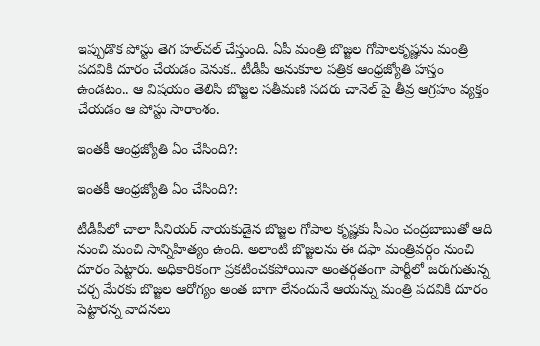ఇప్పుడొక పోస్టు తెగ హల్‌చల్ చేస్తుంది. ఏపీ మంత్రి బొజ్జల గోపాలకృష్ణను మంత్రి పదవికి దూరం చేయడం వెనుక.. టీడీపీ అనుకూల పత్రిక ఆంధ్రజ్యోతి హస్తం ఉండటం.. ఆ విషయం తెలిసి బొజ్జల సతీమణి సదరు చానెల్ పై తీవ్ర ఆగ్రహం వ్యక్తం చేయడం ఆ పోస్టు సారాంశం.

ఇంతకీ ఆంధ్రజ్యోతి ఏం చేసింది?:

ఇంతకీ ఆంధ్రజ్యోతి ఏం చేసింది?:

టీడీపీలో చాలా సీనియర్ నాయకుడైన బొజ్జల గోపాల కృష్ణకు సీఎం చంద్రబాబుతో ఆది నుంచి మంచి సాన్నిహిత్యం ఉంది. అలాంటి బొజ్జలను ఈ దఫా మంత్రివర్గం నుంచి దూరం పెట్టారు. అధికారికంగా ప్రకటించకపోయినా అంతర్గతంగా పార్టీలో జరుగుతున్న చర్చ మేరకు బొజ్జల ఆరోగ్యం అంత బాగా లేనందునే ఆయన్ను మంత్రి పదవికి దూరం పెట్టారన్న వాదనలు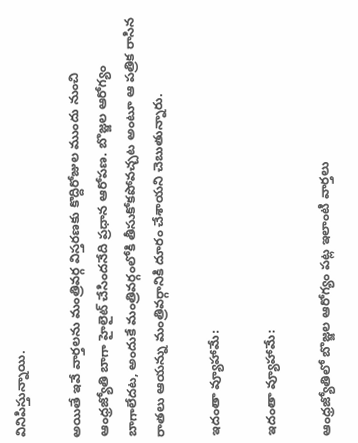వినిపిస్తున్నాయి.

అయితే ఇవే వార్తలను మంత్రివర్గ విస్తరణకు కొద్దిరోజుల ముందు నుంచి ఆంధ్రజ్యోతి బాగా హైలైట్ చేసిందనేది ప్రధాన ఆరోపణ. బొజ్జల ఆరోగ్యం బాగాలేదట, అందుకే మంత్రివర్గంలోకి తీసుకోకపోవచ్చట అంటూ ఆ పత్రిక రాసిన రాతలు ఆయన్ను మంత్రివర్గానికి దూరం చేశాయని చెబుతున్నారు.

ఇదంతా వ్యూహామే:

ఇదంతా వ్యూహామే:

ఆంధ్రజ్యోతిలో బొజ్జల ఆరోగ్యం పట్ల ఇలాంటి వార్తలు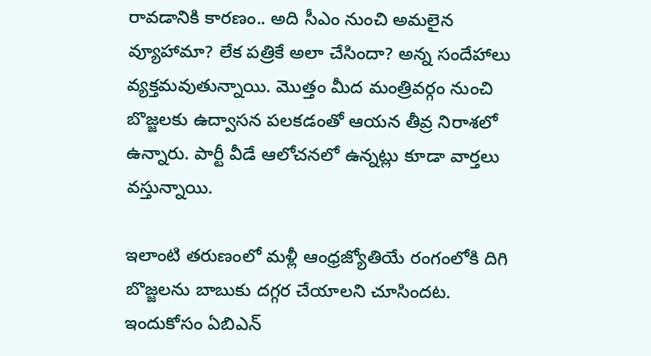రావడానికి కారణం.. అది సీఎం నుంచి అమలైన వ్యూహామా? లేక పత్రికే అలా చేసిందా? అన్న సందేహాలు వ్యక్తమవుతున్నాయి. మొత్తం మీద మంత్రివర్గం నుంచి బొజ్జలకు ఉద్వాసన పలకడంతో ఆయన తీవ్ర నిరాశలో ఉన్నారు. పార్టీ వీడే ఆలోచనలో ఉన్నట్లు కూడా వార్తలు వస్తున్నాయి.

ఇలాంటి తరుణంలో మళ్లీ ఆంధ్రజ్యోతియే రంగంలోకి దిగి బొజ్జలను బాబుకు దగ్గర చేయాలని చూసిందట. ఇందుకోసం ఏబిఎన్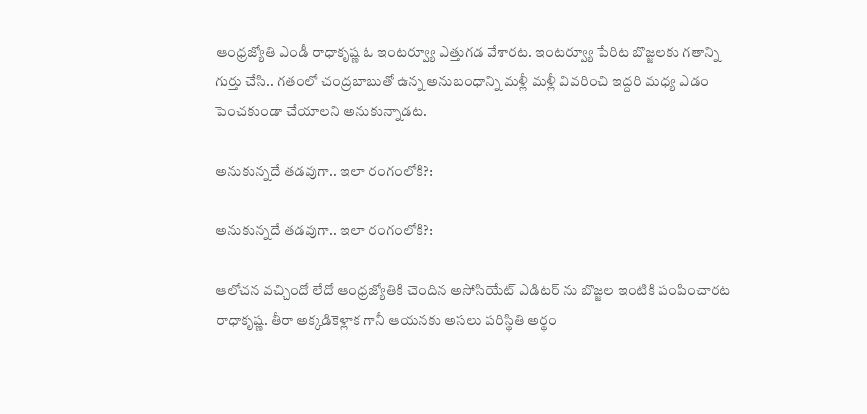ఆంధ్రజ్యోతి ఎండీ రాధాకృష్ణ ఓ ఇంటర్వ్యూ ఎత్తుగడ వేశారట. ఇంటర్వ్యూ పేరిట బొజ్జలకు గతాన్ని గుర్తు చేసి.. గతంలో చంద్రబాబుతో ఉన్న అనుబంధాన్ని మళ్లీ మళ్లీ వివరించి ఇద్దరి మధ్య ఎడం పెంచకుండా చేయాలని అనుకున్నాడట.

అనుకున్నదే తడవుగా.. ఇలా రంగంలోకి?:

అనుకున్నదే తడవుగా.. ఇలా రంగంలోకి?:

ఆలోచన వచ్చిందో లేదో ఆంధ్రజ్యోతికి చెందిన అసోసియేట్ ఎడిటర్ ను బొజ్జల ఇంటికి పంపించారట రాధాకృష్ణ. తీరా అక్కడికెళ్లాక గానీ ఆయనకు అసలు పరిస్థితి అర్థం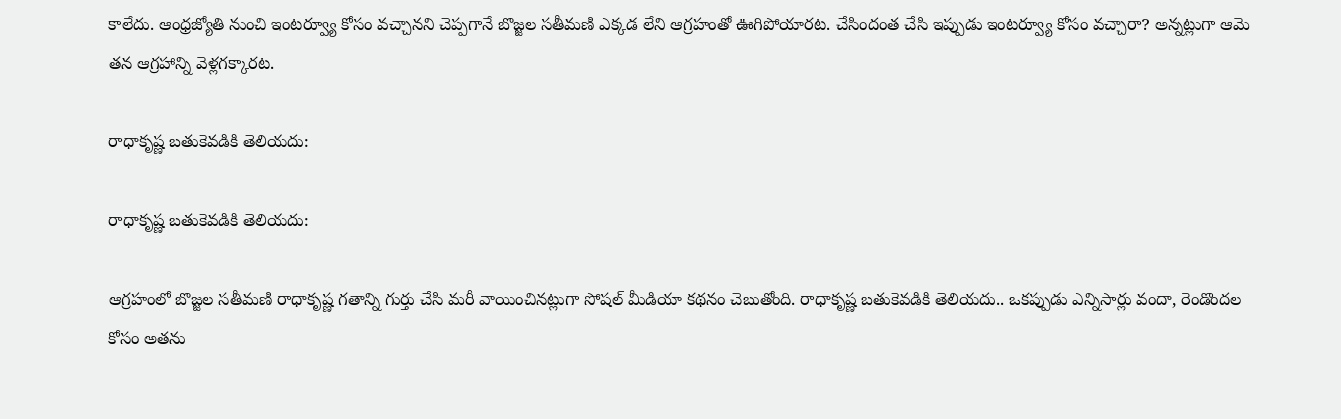కాలేదు. ఆంధ్రజ్యోతి నుంచి ఇంటర్వ్యూ కోసం వచ్చానని చెప్పగానే బొజ్జల సతీమణి ఎక్కడ లేని ఆగ్రహంతో ఊగిపోయారట. చేసిందంత చేసి ఇప్పుడు ఇంటర్వ్యూ కోసం వచ్చారా? అన్నట్లుగా ఆమె తన ఆగ్రహాన్ని వెళ్లగక్కారట.

రాధాకృష్ణ బతుకెవడికి తెలియదు:

రాధాకృష్ణ బతుకెవడికి తెలియదు:

ఆగ్రహంలో బొజ్జల సతీమణి రాధాకృష్ణ గతాన్ని గుర్తు చేసి మరీ వాయించినట్లుగా సోషల్ మీడియా కథనం చెబుతోంది. రాధాకృష్ణ బతుకెవడికి తెలియదు.. ఒకప్పుడు ఎన్నిసార్లు వందా, రెండొందల కోసం అతను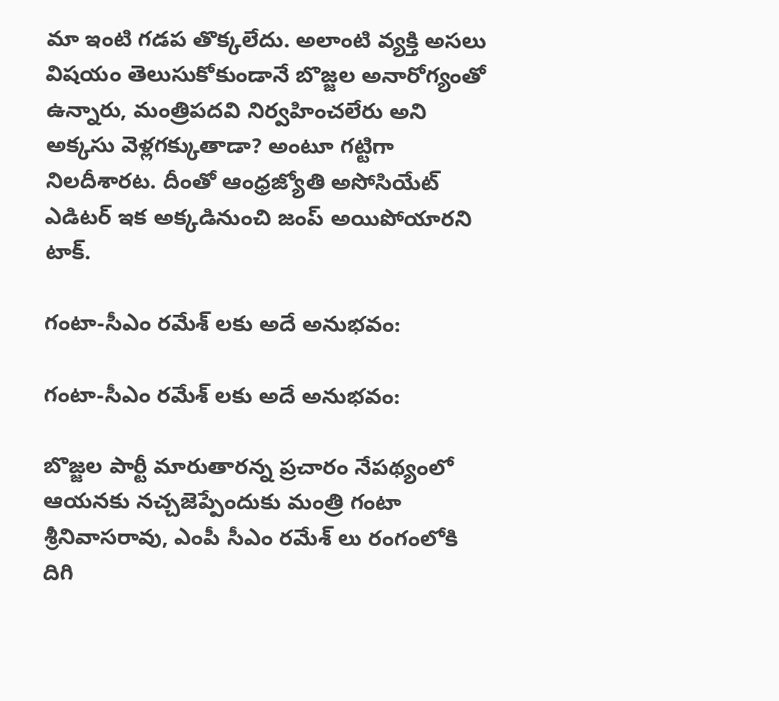మా ఇంటి గడప తొక్కలేదు. అలాంటి వ్యక్తి అసలు విషయం తెలుసుకోకుండానే బొజ్జల అనారోగ్యంతో ఉన్నారు, మంత్రిపదవి నిర్వహించలేరు అని అక్కసు వెళ్లగక్కుతాడా? అంటూ గట్టిగా నిలదీశారట. దీంతో ఆంధ్రజ్యోతి అసోసియేట్ ఎడిటర్ ఇక అక్కడినుంచి జంప్ అయిపోయారని టాక్.

గంటా-సీఎం రమేశ్ లకు అదే అనుభవం:

గంటా-సీఎం రమేశ్ లకు అదే అనుభవం:

బొజ్జల పార్టీ మారుతారన్న ప్రచారం నేపథ్యంలో ఆయనకు నచ్చజెప్పేందుకు మంత్రి గంటా శ్రీనివాసరావు, ఎంపీ సీఎం రమేశ్ లు రంగంలోకి దిగి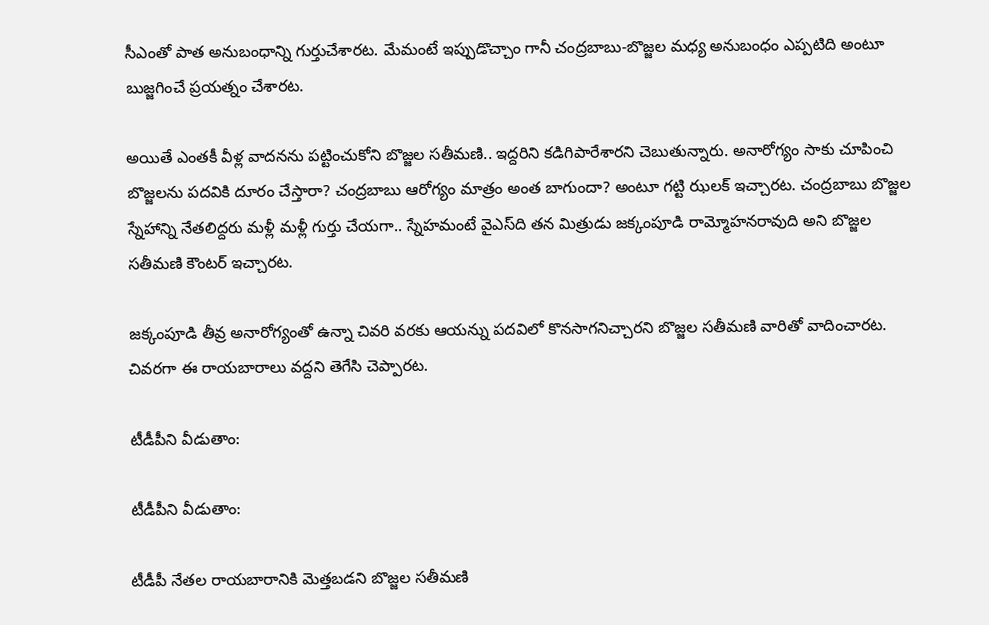సీఎంతో పాత అనుబంధాన్ని గుర్తుచేశారట. మేమంటే ఇప్పుడొచ్చాం గానీ చంద్రబాబు-బొజ్జల మధ్య అనుబంధం ఎప్పటిది అంటూ బుజ్జగించే ప్రయత్నం చేశారట.

అయితే ఎంతకీ వీళ్ల వాదనను పట్టించుకోని బొజ్జల సతీమణి.. ఇద్దరిని కడిగిపారేశారని చెబుతున్నారు. అనారోగ్యం సాకు చూపించి బొజ్జలను పదవికి దూరం చేస్తారా? చంద్రబాబు ఆరోగ్యం మాత్రం అంత బాగుందా? అంటూ గట్టి ఝలక్ ఇచ్చారట. చంద్రబాబు బొజ్జల స్నేహాన్ని నేతలిద్దరు మళ్లీ మళ్లీ గుర్తు చేయగా.. స్నేహమంటే వైఎస్‌ది తన మిత్రుడు జక్కంపూడి రామ్మోహనరావుది అని బొజ్జల సతీమణి కౌంటర్ ఇచ్చారట.

జక్కంపూడి తీవ్ర అనారోగ్యంతో ఉన్నా చివరి వరకు ఆయన్ను పదవిలో కొనసాగనిచ్చారని బొజ్జల సతీమణి వారితో వాదించారట. చివరగా ఈ రాయబారాలు వద్దని తెగేసి చెప్పారట.

టీడీపీని వీడుతాం:

టీడీపీని వీడుతాం:

టీడీపీ నేతల రాయబారానికి మెత్తబడని బొజ్జల సతీమణి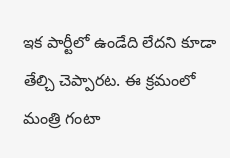ఇక పార్టీలో ఉండేది లేదని కూడా తేల్చి చెప్పారట. ఈ క్రమంలో మంత్రి గంటా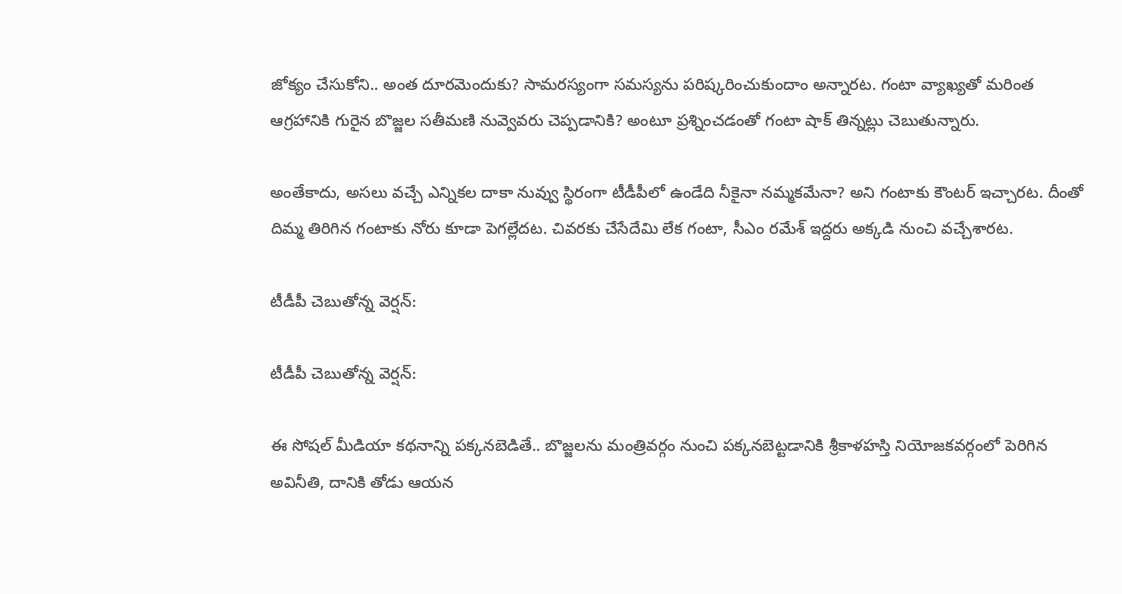జోక్యం చేసుకోని.. అంత దూరమెందుకు? సామరస్యంగా సమస్యను పరిష్కరించుకుందాం అన్నారట. గంటా వ్యాఖ్యతో మరింత ఆగ్రహానికి గురైన బొజ్జల సతీమణి నువ్వెవరు చెప్పడానికి? అంటూ ప్రశ్నించడంతో గంటా షాక్ తిన్నట్లు చెబుతున్నారు.

అంతేకాదు, అసలు వచ్చే ఎన్నికల దాకా నువ్వు స్థిరంగా టీడీపీలో ఉండేది నీకైనా నమ్మకమేనా? అని గంటాకు కౌంటర్ ఇచ్చారట. దీంతో దిమ్మ తిరిగిన గంటాకు నోరు కూడా పెగల్లేదట. చివరకు చేసేదేమి లేక గంటా, సీఎం రమేశ్ ఇద్దరు అక్కడి నుంచి వచ్చేశారట.

టీడీపీ చెబుతోన్న వెర్షన్:

టీడీపీ చెబుతోన్న వెర్షన్:

ఈ సోషల్ మీడియా కథనాన్ని పక్కనబెడితే.. బొజ్జలను మంత్రివర్గం నుంచి పక్కనబెట్టడానికి శ్రీకాళహస్తి నియోజకవర్గంలో పెరిగిన అవినీతి, దానికి తోడు ఆయన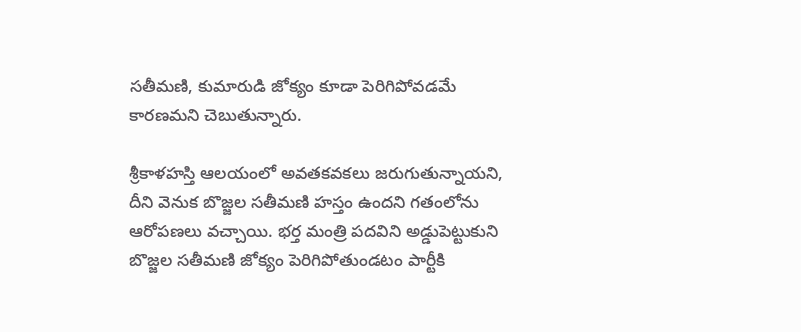సతీమణి, కుమారుడి జోక్యం కూడా పెరిగిపోవడమే కారణమని చెబుతున్నారు.

శ్రీకాళహస్తి ఆలయంలో అవతకవకలు జరుగుతున్నాయని, దీని వెనుక బొజ్జల సతీమణి హస్తం ఉందని గతంలోను ఆరోపణలు వచ్చాయి. భర్త మంత్రి పదవిని అడ్డుపెట్టుకుని బొజ్జల సతీమణి జోక్యం పెరిగిపోతుండటం పార్టీకి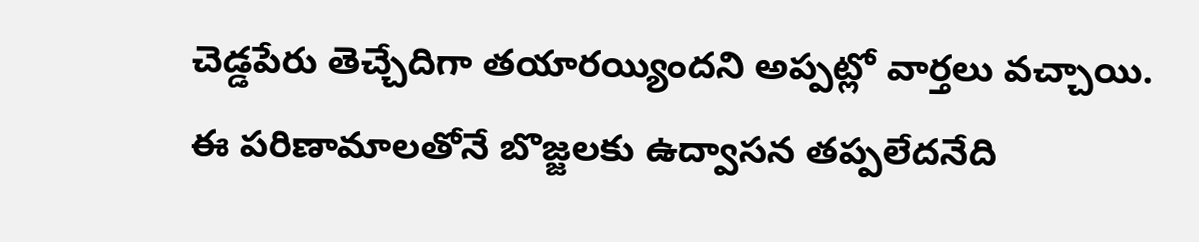చెడ్డపేరు తెచ్చేదిగా తయారయ్యిందని అప్పట్లో వార్తలు వచ్చాయి. ఈ పరిణామాలతోనే బొజ్జలకు ఉద్వాసన తప్పలేదనేది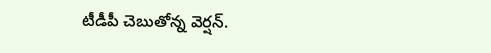టీడీపీ చెబుతోన్న వెర్షన్.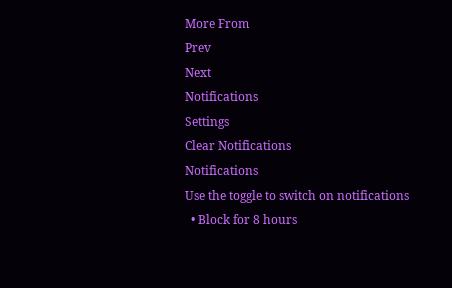More From
Prev
Next
Notifications
Settings
Clear Notifications
Notifications
Use the toggle to switch on notifications
  • Block for 8 hours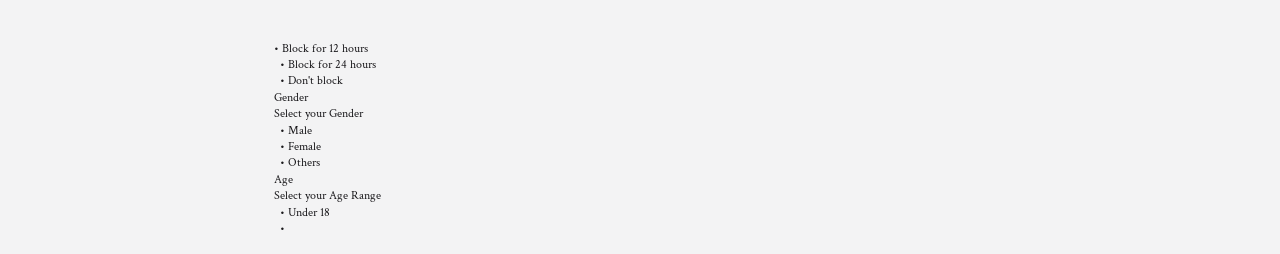• Block for 12 hours
  • Block for 24 hours
  • Don't block
Gender
Select your Gender
  • Male
  • Female
  • Others
Age
Select your Age Range
  • Under 18
  •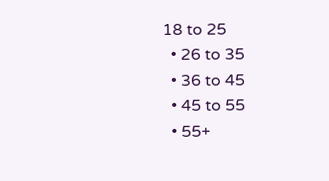18 to 25
  • 26 to 35
  • 36 to 45
  • 45 to 55
  • 55+